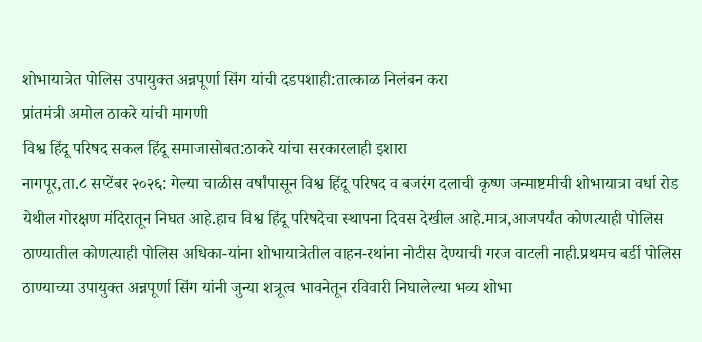शोभायात्रेत पोलिस उपायुक्त अन्नपूर्णा सिंग यांची दडपशाही:तात्काळ निलंबन करा
प्रांतमंत्री अमोल ठाकरे यांची मागणी
विश्व हिंदू परिषद सकल हिंदू समाजासोबत:ठाकरे यांचा सरकारलाही इशारा
नागपूर,ता.८ सप्टेंबर २०२६: गेल्या चाळीस वर्षांपासून विश्व हिंदू परिषद व बजरंग दलाची कृष्ण जन्माष्टमीची शोभायात्रा वर्धा रोड येथील गोरक्षण मंदिरातून निघत आहे.हाच विश्व हिंदू परिषदेचा स्थापना दिवस देखील आहे.मात्र,आजपर्यंत कोणत्याही पोलिस ठाण्यातील कोणत्याही पोलिस अधिका-यांना शोभायात्रेतील वाहन-रथांना नोटीस देण्याची गरज वाटली नाही.प्रथमच बर्डी पोलिस ठाण्याच्या उपायुक्त अन्नपूर्णा सिंग यांनी जुन्या शत्रूत्व भावनेतून रविवारी निघालेल्या भव्य शोभा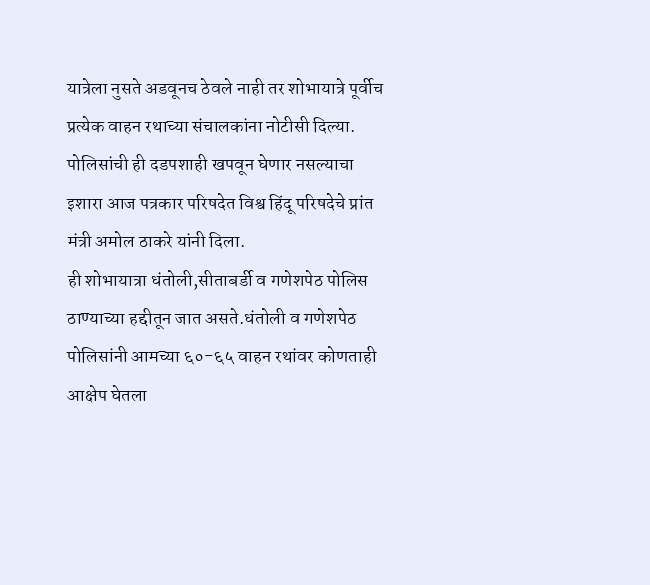यात्रेला नुसते अडवूनच ठेवले नाही तर शोभायात्रे पूर्वीच प्रत्येक वाहन रथाच्या संचालकांना नोटीसी दिल्या. पोलिसांची ही दडपशाही खपवून घेणार नसल्याचा इशारा आज पत्रकार परिषदेत विश्व हिंदू परिषदेचे प्रांत मंत्री अमोल ठाकरे यांनी दिला.
ही शोभायात्रा धंतोली,सीताबर्डी व गणेशपेठ पोलिस ठाण्याच्या हद्दीतून जात असते.धंतोली व गणेशपेठ पोलिसांनी आमच्या ६०-६५ वाहन रथांवर कोणताही आक्षेप घेतला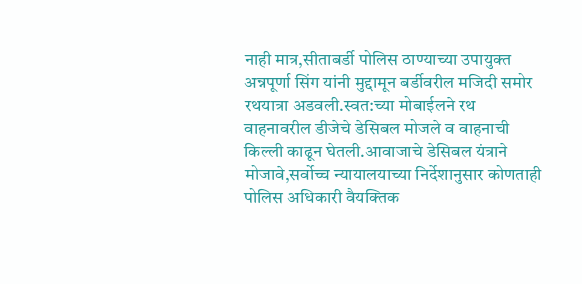नाही मात्र,सीताबर्डी पोलिस ठाण्याच्या उपायुक्त अन्नपूर्णा सिंग यांनी मुद्दामून बर्डीवरील मजिदी समोर रथयात्रा अडवली.स्वत:च्या मोबाईलने रथ वाहनावरील डीजेचे डेसिबल मोजले व वाहनाची किल्ली काढून घेतली.आवाजाचे डेसिबल यंत्राने मोजावे,सर्वोच्च न्यायालयाच्या निर्देशानुसार कोणताही पोलिस अधिकारी वैयक्तिक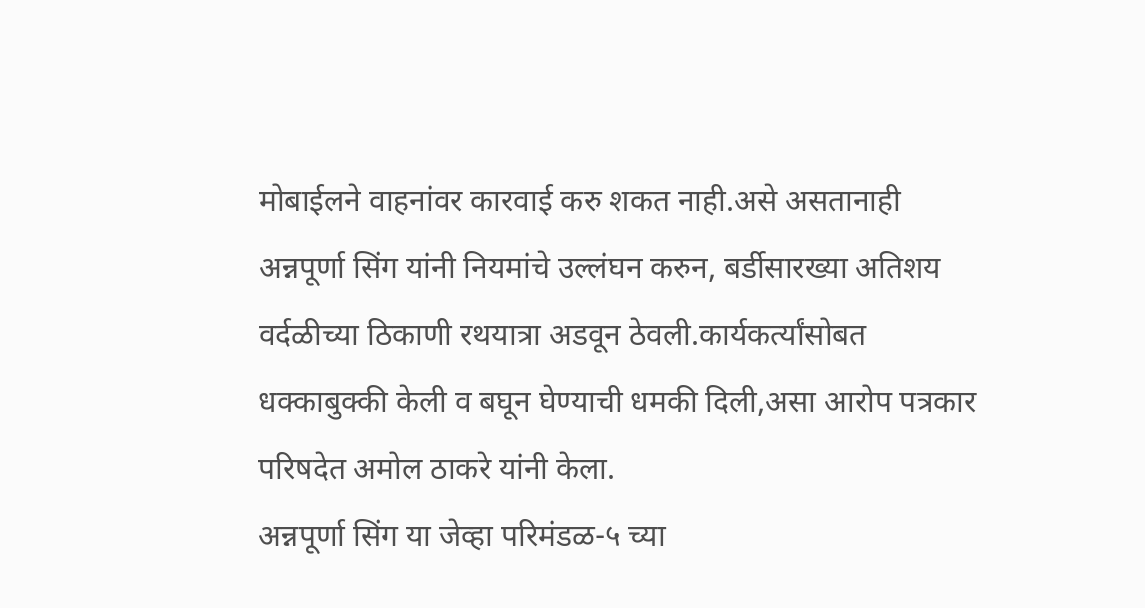मोबाईलने वाहनांवर कारवाई करु शकत नाही.असे असतानाही अन्नपूर्णा सिंग यांनी नियमांचे उल्लंघन करुन, बर्डीसारख्या अतिशय वर्दळीच्या ठिकाणी रथयात्रा अडवून ठेवली.कार्यकर्त्यांसोबत धक्काबुक्की केली व बघून घेण्याची धमकी दिली,असा आरोप पत्रकार परिषदेत अमोल ठाकरे यांनी केला.
अन्नपूर्णा सिंग या जेव्हा परिमंडळ-५ च्या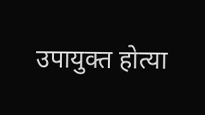उपायुक्त होत्या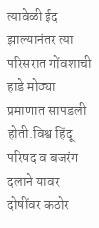त्यावेळी ईद झाल्यानंतर त्या परिसरात गोंवशाची हाडे मोठ्या प्रमाणात सापडली होती.विश्व हिंदू परिषद व बजरंग दलाने यावर दोषींवर कठोर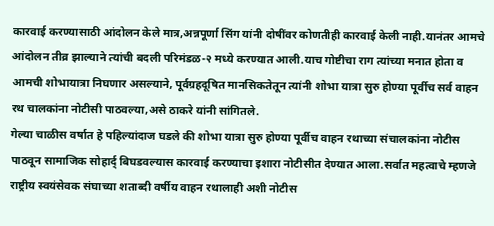कारवाई करण्यासाठी आंदोलन केले मात्र,अन्नपूर्णा सिंग यांनी दोषींवर कोणतीही कारवाई केली नाही.यानंतर आमचे आंदोलन तीव्र झाल्याने त्यांची बदली परिमंडळ-२ मध्ये करण्यात आली.याच गोष्टीचा राग त्यांच्या मनात होता व आमची शोभायात्रा निघणार असल्याने, पूर्वग्रहदूषित मानसिकतेतून त्यांनी शोभा यात्रा सुरु होण्या पूर्वीच सर्व वाहन रथ चालकांना नोटीसी पाठवल्या,असे ठाकरे यांनी सांगितले.
गेल्या चाळीस वर्षात हे पहिल्यांदाज घडले की शोभा यात्रा सुरु होण्या पूर्वीच वाहन रथाच्या संचालकांना नोटीस पाठवून सामाजिक सोहार्द् बिघडवल्यास कारवाई करण्याचा इशारा नोटीसीत देण्यात आला.सर्वात महत्वाचे म्हणजे राष्ट्रीय स्वयंसेवक संघाच्या शताब्दी वर्षीय वाहन रथालाही अशी नोटीस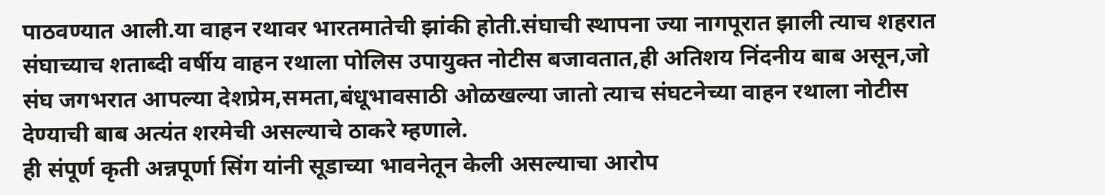पाठवण्यात आली.या वाहन रथावर भारतमातेची झांकी होती.संघाची स्थापना ज्या नागपूरात झाली त्याच शहरात संघाच्याच शताब्दी वर्षीय वाहन रथाला पोलिस उपायुक्त नोटीस बजावतात,ही अतिशय निंदनीय बाब असून,जो संघ जगभरात आपल्या देशप्रेम,समता,बंधूभावसाठी ओळखल्या जातो त्याच संघटनेच्या वाहन रथाला नोटीस देण्याची बाब अत्यंत शरमेची असल्याचे ठाकरे म्हणाले.
ही संपूर्ण कृती अन्नपूर्णा सिंग यांनी सूडाच्या भावनेतून केली असल्याचा आरोप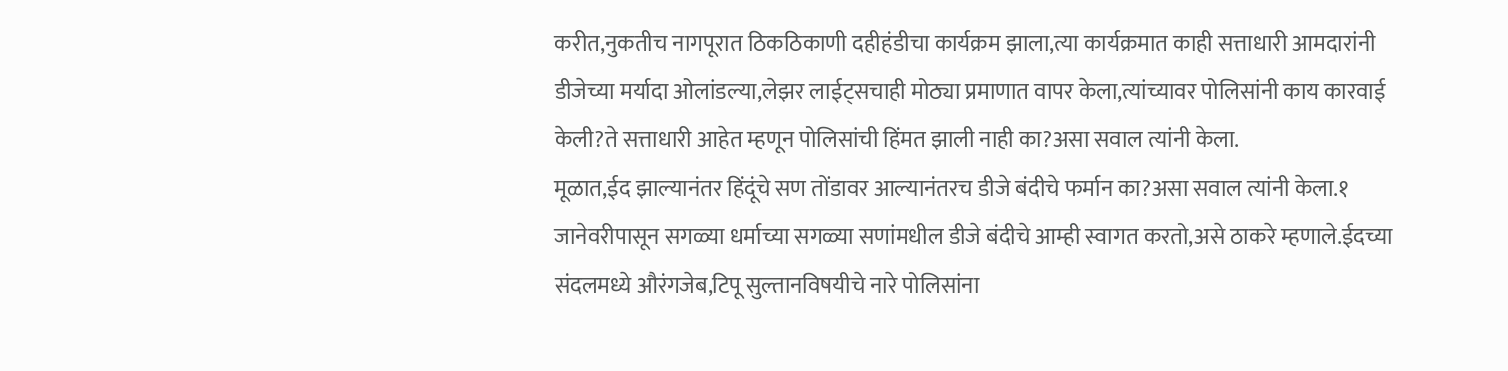करीत,नुकतीच नागपूरात ठिकठिकाणी दहीहंडीचा कार्यक्रम झाला,त्या कार्यक्रमात काही सत्ताधारी आमदारांनी डीजेच्या मर्यादा ओलांडल्या,लेझर लाईट्सचाही मोठ्या प्रमाणात वापर केला,त्यांच्यावर पोलिसांनी काय कारवाई केली?ते सत्ताधारी आहेत म्हणून पोलिसांची हिंमत झाली नाही का?असा सवाल त्यांनी केला.
मूळात,ईद झाल्यानंतर हिंदूंचे सण तोंडावर आल्यानंतरच डीजे बंदीचे फर्मान का?असा सवाल त्यांनी केला.१ जानेवरीपासून सगळ्या धर्माच्या सगळ्या सणांमधील डीजे बंदीचे आम्ही स्वागत करतो,असे ठाकरे म्हणाले.ईदच्या संदलमध्ये औरंगजेब,टिपू सुल्तानविषयीचे नारे पोलिसांना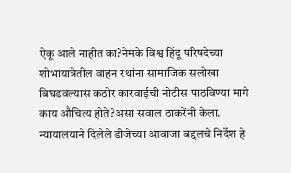ऐकू आले नाहीत का?नेमके विश्व हिंदू परिषदेच्या शोभायात्रेतील वाहन रथांना सामाजिक सलोखा बिघडवल्यास कठोर कारवाईची नोटीस पाठविण्या मागे काय औचित्य होते?असा सवाल ठाकरेंनी केला.
न्यायालयाने दिलेले डीजेच्या आवाजा बद्दलचे निर्देश हे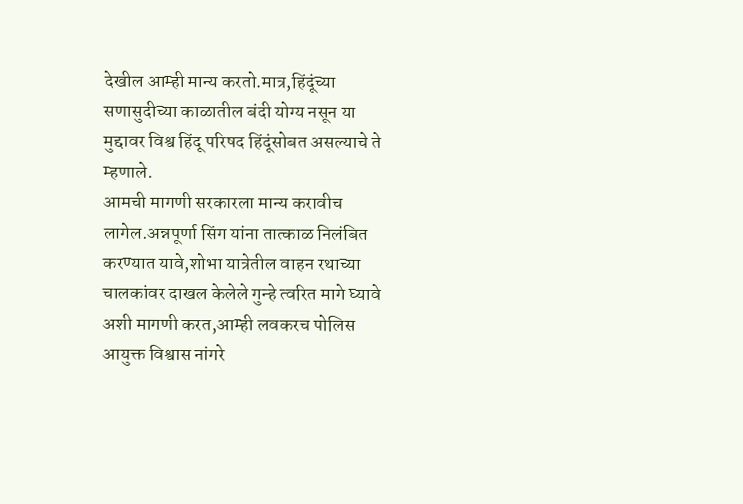देखील आम्ही मान्य करतो.मात्र,हिंदूंच्या सणासुदीच्या काळातील बंदी योग्य नसून या मुद्दावर विश्व हिंदू परिषद हिंदूंसोबत असल्याचे ते म्हणाले.
आमची मागणी सरकारला मान्य करावीच लागेल.अन्नपूर्णा सिंग यांना तात्काळ निलंबित करण्यात यावे,शोभा यात्रेतील वाहन रथाच्या चालकांवर दाखल केलेले गुन्हे त्वरित मागे घ्यावे अशी मागणी करत,आम्ही लवकरच पोलिस आयुक्त विश्वास नांगरे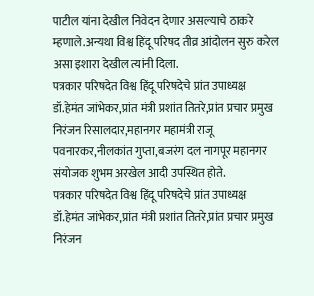पाटील यांना देखील निवेदन देणार असल्याचे ठाकरे म्हणाले.अन्यथा विश्व हिंदू परिषद तीव्र आंदोलन सुरु करेल असा इशारा देखील त्यांनी दिला.
पत्रकार परिषदेत विश्व हिंदू परिषदेचे प्रांत उपाध्यक्ष डॉ.हेमंत जांभेकर,प्रांत मंत्री प्रशांत तितरे,प्रांत प्रचार प्रमुख निरंजन रिसालदार,महानगर महामंत्री राजू पवनारकर,नीलकांत गुप्ता,बजरंग दल नागपूर महानगर संयोजक शुभम अरखेल आदी उपस्थित होते.
पत्रकार परिषदेत विश्व हिंदू परिषदेचे प्रांत उपाध्यक्ष डॉ.हेमंत जांभेकर,प्रांत मंत्री प्रशांत तितरे,प्रांत प्रचार प्रमुख निरंजन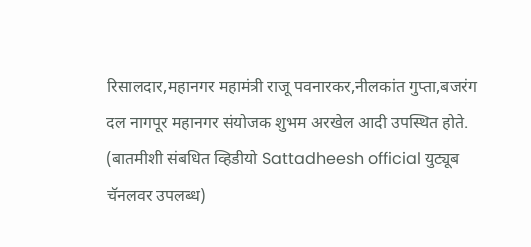रिसालदार,महानगर महामंत्री राजू पवनारकर,नीलकांत गुप्ता,बजरंग दल नागपूर महानगर संयोजक शुभम अरखेल आदी उपस्थित होते.
(बातमीशी संबधित व्हिडीयो Sattadheesh official युट्यूब चॅनलवर उपलब्ध)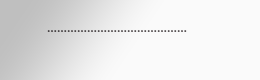……………………………………